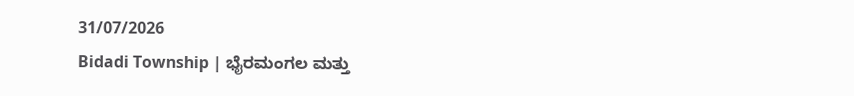31/07/2026
Bidadi Township | ಭೈರಮಂಗಲ ಮತ್ತು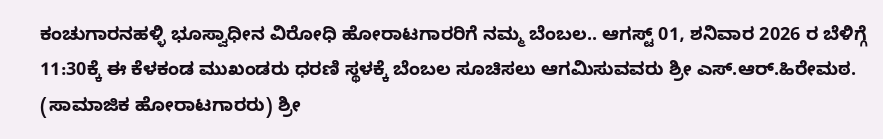ಕಂಚುಗಾರನಹಳ್ಳಿ ಭೂಸ್ವಾಧೀನ ವಿರೋಧಿ ಹೋರಾಟಗಾರರಿಗೆ ನಮ್ಮ ಬೆಂಬಲ.. ಆಗಸ್ಟ್ 01, ಶನಿವಾರ 2026 ರ ಬೆಳಿಗ್ಗೆ 11:30ಕ್ಕೆ ಈ ಕೆಳಕಂಡ ಮುಖಂಡರು ಧರಣಿ ಸ್ಥಳಕ್ಕೆ ಬೆಂಬಲ ಸೂಚಿಸಲು ಆಗಮಿಸುವವರು ಶ್ರೀ ಎಸ್.ಆರ್.ಹಿರೇಮಠ. (ಸಾಮಾಜಿಕ ಹೋರಾಟಗಾರರು) ಶ್ರೀ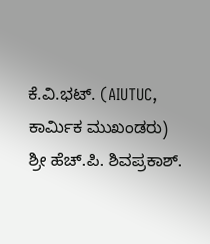ಕೆ.ವಿ.ಭಟ್. (AIUTUC, ಕಾರ್ಮಿಕ ಮುಖಂಡರು) ಶ್ರೀ ಹೆಚ್.ಪಿ. ಶಿವಪ್ರಕಾಶ್.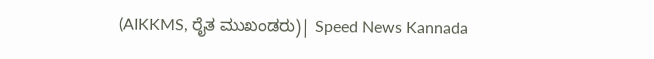(AIKKMS, ರೈತ ಮುಖಂಡರು)| Speed News Kannada